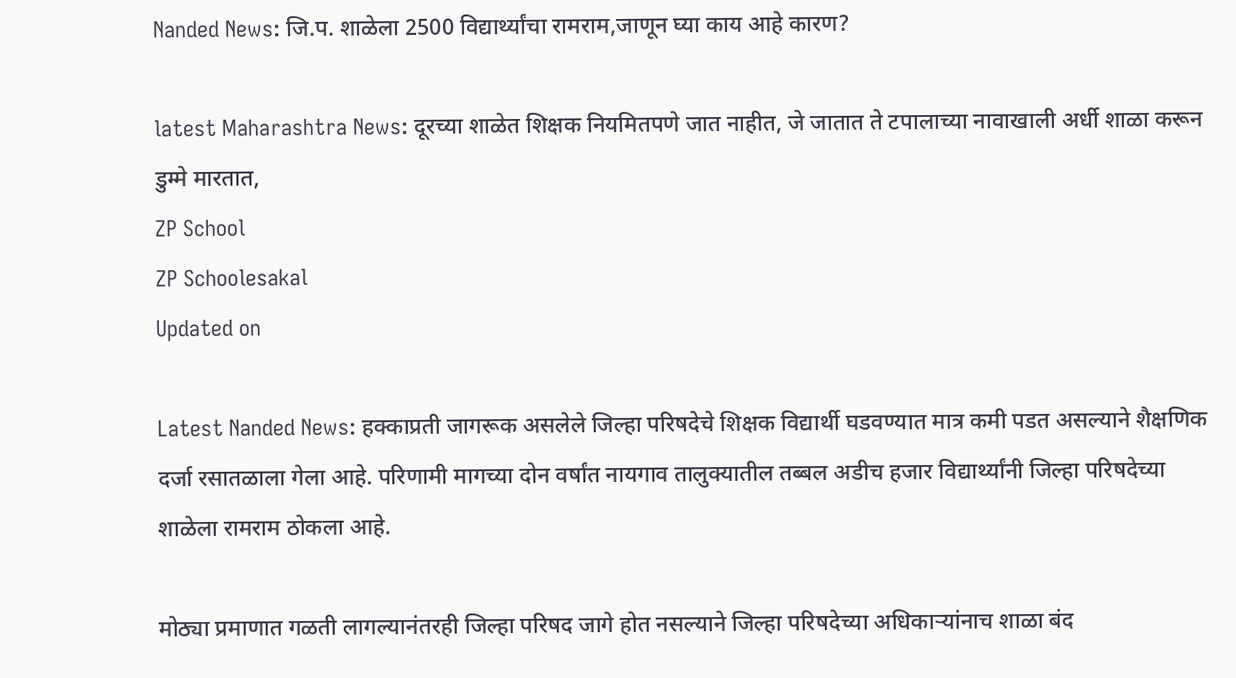Nanded News: जि.प. शाळेला 2500 विद्यार्थ्यांचा रामराम,जाणून घ्या काय आहे कारण?

latest Maharashtra News: दूरच्या शाळेत शिक्षक नियमितपणे जात नाहीत, जे जातात ते टपालाच्या नावाखाली अर्धी शाळा करून डुम्मे मारतात,
ZP School
ZP Schoolesakal
Updated on

Latest Nanded News: हक्काप्रती जागरूक असलेले जिल्हा परिषदेचे शिक्षक विद्यार्थी घडवण्यात मात्र कमी पडत असल्याने शैक्षणिक दर्जा रसातळाला गेला आहे. परिणामी मागच्या दोन वर्षांत नायगाव तालुक्यातील तब्बल अडीच हजार विद्यार्थ्यांनी जिल्हा परिषदेच्या शाळेला रामराम ठोकला आहे.

मोठ्या प्रमाणात गळती लागल्यानंतरही जिल्हा परिषद जागे होत नसल्याने जिल्हा परिषदेच्या अधिकाऱ्यांनाच शाळा बंद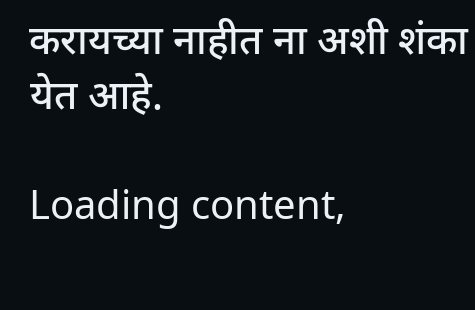करायच्या नाहीत ना अशी शंका येत आहे.

Loading content,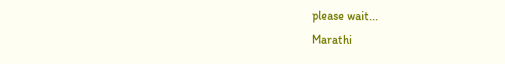please wait...
Marathi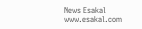News Esakal
www.esakal.com